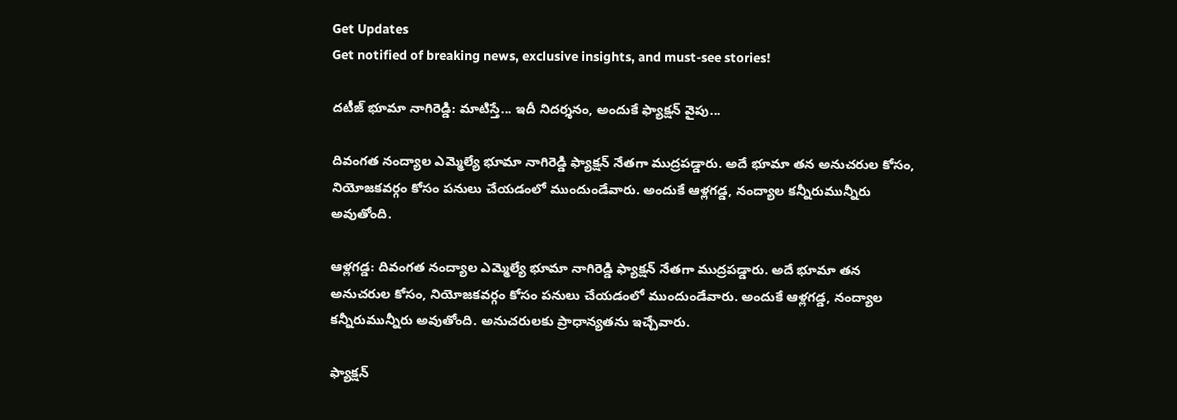Get Updates
Get notified of breaking news, exclusive insights, and must-see stories!

దటీజ్ భూమా నాగిరెడ్డి: మాటిస్తే... ఇదీ నిదర్శనం, అందుకే ఫ్యాక్షన్ వైపు...

దివంగత నంద్యాల ఎమ్మెల్యే భూమా నాగిరెడ్డి ఫ్యాక్షన్ నేతగా ముద్రపడ్డారు. అదే భూమా తన అనుచరుల కోసం, నియోజకవర్గం కోసం పనులు చేయడంలో ముందుండేవారు. అందుకే ఆళ్లగడ్డ, నంద్యాల కన్నీరుమున్నీరు అవుతోంది.

ఆళ్లగడ్డ: దివంగత నంద్యాల ఎమ్మెల్యే భూమా నాగిరెడ్డి ఫ్యాక్షన్ నేతగా ముద్రపడ్డారు. అదే భూమా తన అనుచరుల కోసం, నియోజకవర్గం కోసం పనులు చేయడంలో ముందుండేవారు. అందుకే ఆళ్లగడ్డ, నంద్యాల కన్నీరుమున్నీరు అవుతోంది. అనుచరులకు ప్రాధాన్యతను ఇచ్చేవారు.

ఫ్యాక్షన్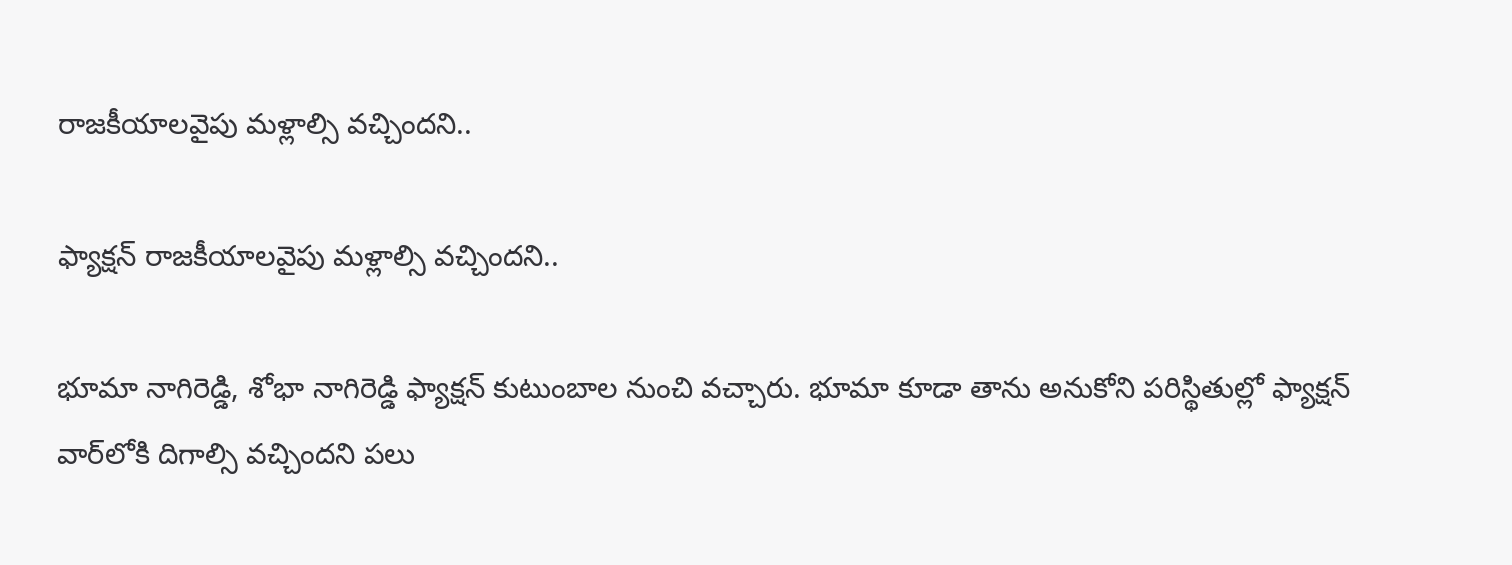రాజకీయాలవైపు మళ్లాల్సి వచ్చిందని..

ఫ్యాక్షన్ రాజకీయాలవైపు మళ్లాల్సి వచ్చిందని..

భూమా నాగిరెడ్డి, శోభా నాగిరెడ్డి ఫ్యాక్షన్ కుటుంబాల నుంచి వచ్చారు. భూమా కూడా తాను అనుకోని పరిస్థితుల్లో ఫ్యాక్షన్ వార్‌లోకి దిగాల్సి వచ్చిందని పలు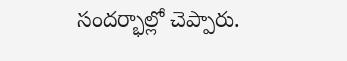సందర్భాల్లో చెప్పారు.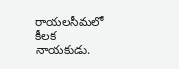రాయలసీమలో కీలక నాయకుడు.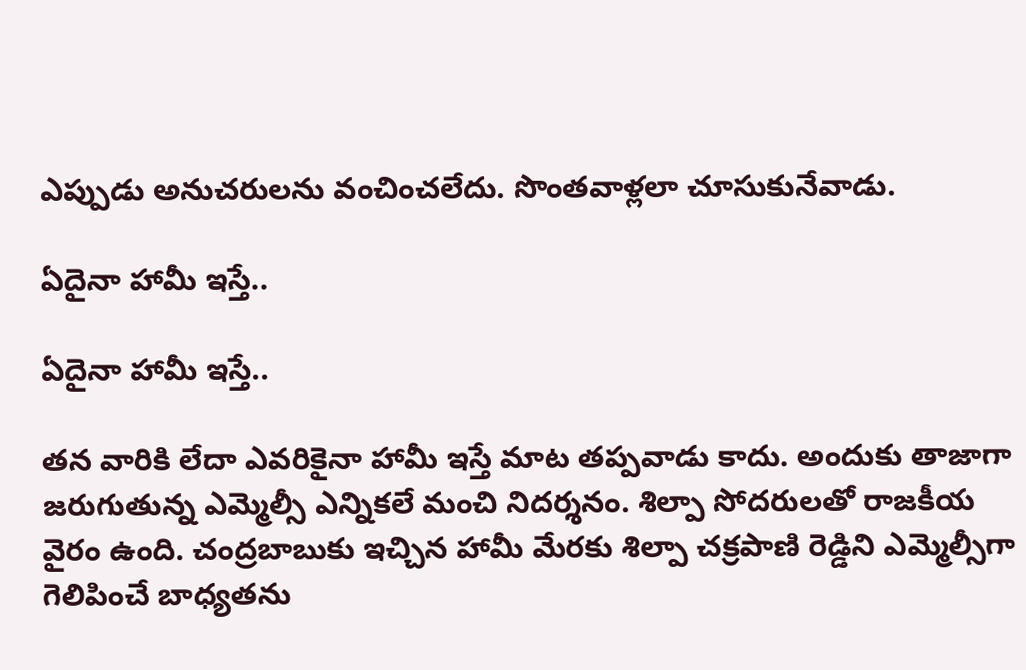ఎప్పుడు అనుచరులను వంచించలేదు. సొంతవాళ్లలా చూసుకునేవాడు.

ఏదైనా హామీ ఇస్తే..

ఏదైనా హామీ ఇస్తే..

తన వారికి లేదా ఎవరికైనా హామీ ఇస్తే మాట తప్పవాడు కాదు. అందుకు తాజాగా జరుగుతున్న ఎమ్మెల్సీ ఎన్నికలే మంచి నిదర్శనం. శిల్పా సోదరులతో రాజకీయ వైరం ఉంది. చంద్రబాబుకు ఇచ్చిన హామీ మేరకు శిల్పా చక్రపాణి రెడ్డిని ఎమ్మెల్సీగా గెలిపించే బాధ్యతను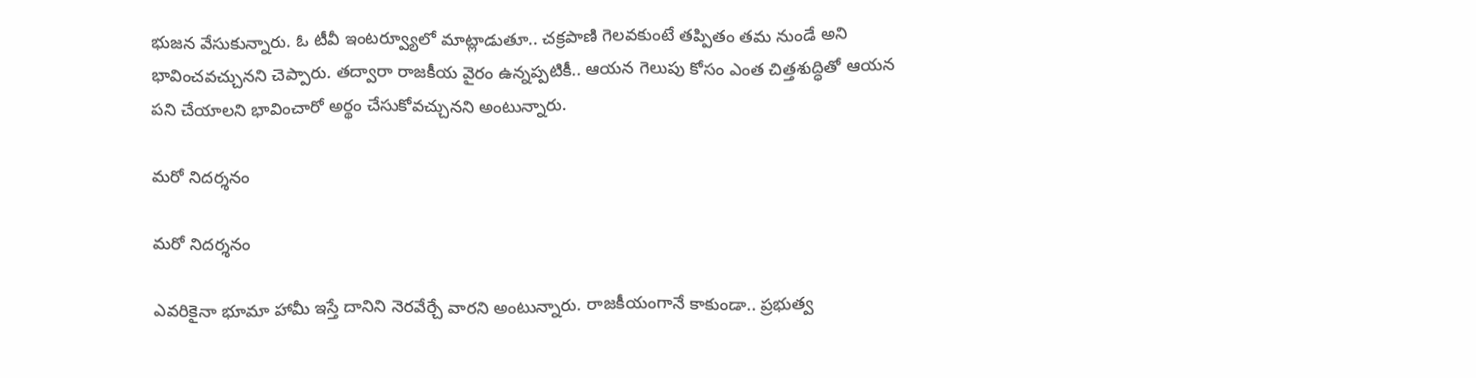భుజన వేసుకున్నారు. ఓ టీవీ ఇంటర్వ్యూలో మాట్లాడుతూ.. చక్రపాణి గెలవకుంటే తప్పితం తమ నుండే అని భావించవచ్చునని చెప్పారు. తద్వారా రాజకీయ వైరం ఉన్నప్పటికీ.. ఆయన గెలుపు కోసం ఎంత చిత్తశుద్ధితో ఆయన పని చేయాలని భావించారో అర్థం చేసుకోవచ్చునని అంటున్నారు.

మరో నిదర్శనం

మరో నిదర్శనం

ఎవరికైనా భూమా హామీ ఇస్తే దానిని నెరవేర్చే వారని అంటున్నారు. రాజకీయంగానే కాకుండా.. ప్రభుత్వ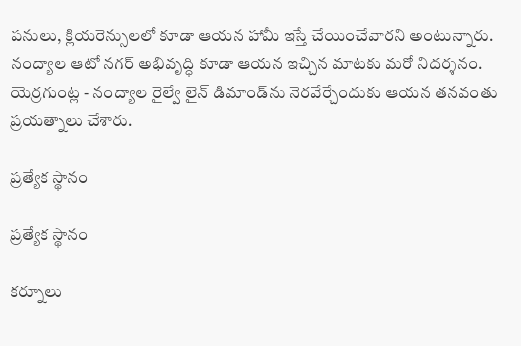పనులు, క్లియరెన్సులలో కూడా ఆయన హామీ ఇస్తే చేయించేవారని అంటున్నారు. నంద్యాల ఆటో నగర్ అభివృద్ధి కూడా ఆయన ఇచ్చిన మాటకు మరో నిదర్శనం. యెర్రగుంట్ల - నంద్యాల రైల్వే లైన్ డిమాండ్‌ను నెరవేర్చేందుకు ఆయన తనవంతు ప్రయత్నాలు చేశారు.

ప్రత్యేక స్థానం

ప్రత్యేక స్థానం

కర్నూలు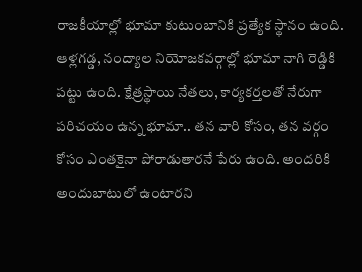రాజకీయాల్లో భూమా కుటుంబానికి ప్రత్యేక స్థానం ఉంది. ఆళ్లగడ్డ, నంద్యాల నియోజకవర్గాల్లో భూమా నాగి రెడ్డికి పట్టు ఉంది. క్షేత్రస్థాయి నేతలు, కార్యకర్తలతో నేరుగా పరిచయం ఉన్న భూమా.. తన వారి కోసం, తన వర్గం కోసం ఎంతకైనా పోరాడుతారనే పేరు ఉంది. అందరికి అందుబాటులో ఉంటారని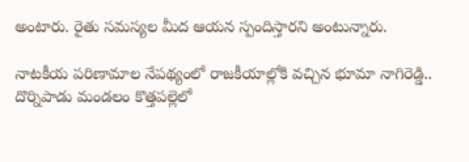అంటారు. రైతు సమస్యల మీద ఆయన స్పందిస్తారని అంటున్నారు.

నాటకీయ పరిణామాల నేపథ్యంలో రాజకీయాల్లోకి వచ్చిన భూమా నాగిరెడ్డి.. దొర్నిపాడు మండలం కొత్తపల్లెలో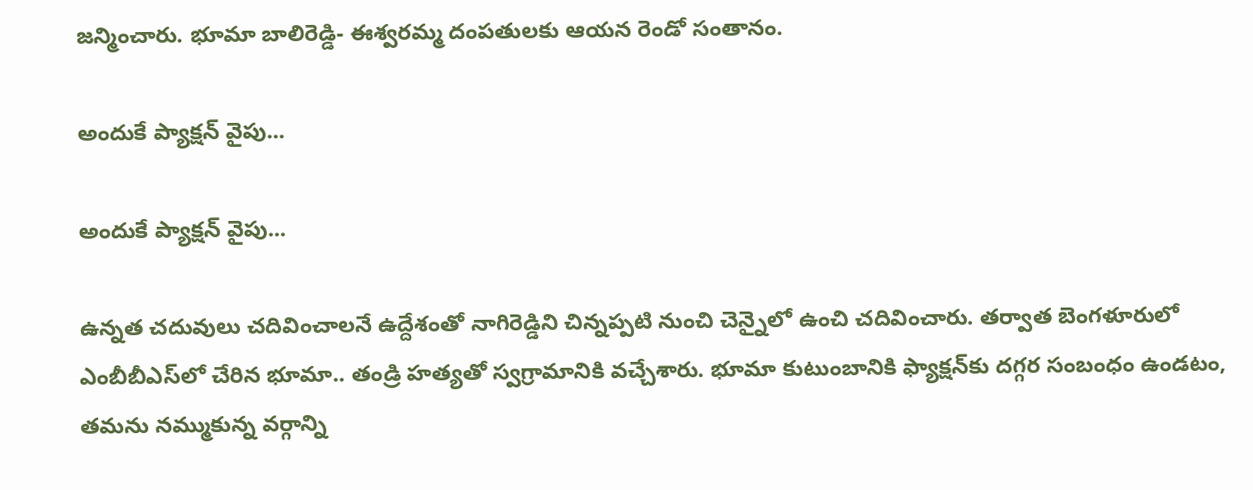జన్మించారు. భూమా బాలిరెడ్డి- ఈశ్వరమ్మ దంపతులకు ఆయన రెండో సంతానం.

అందుకే ప్యాక్షన్ వైపు...

అందుకే ప్యాక్షన్ వైపు...

ఉన్నత చదువులు చదివించాలనే ఉద్దేశంతో నాగిరెడ్డిని చిన్నప్పటి నుంచి చెన్నైలో ఉంచి చదివించారు. తర్వాత బెంగళూరులో ఎంబీబీఎస్‌లో చేరిన భూమా.. తండ్రి హత్యతో స్వగ్రామానికి వచ్చేశారు. భూమా కుటుంబానికి ఫ్యాక్షన్‌కు దగ్గర సంబంధం ఉండటం, తమను నమ్ముకున్న వర్గాన్ని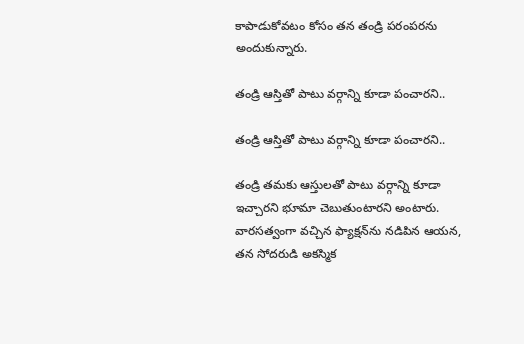కాపాడుకోవటం కోసం తన తండ్రి పరంపరను అందుకున్నారు.

తండ్రి ఆస్తితో పాటు వర్గాన్ని కూడా పంచారని..

తండ్రి ఆస్తితో పాటు వర్గాన్ని కూడా పంచారని..

తండ్రి తమకు ఆస్తులతో పాటు వర్గాన్ని కూడా ఇచ్చారని భూమా చెబుతుంటారని అంటారు. వారసత్వంగా వచ్చిన ఫ్యాక్షన్‌ను నడిపిన ఆయన, తన సోదరుడి అకస్మిక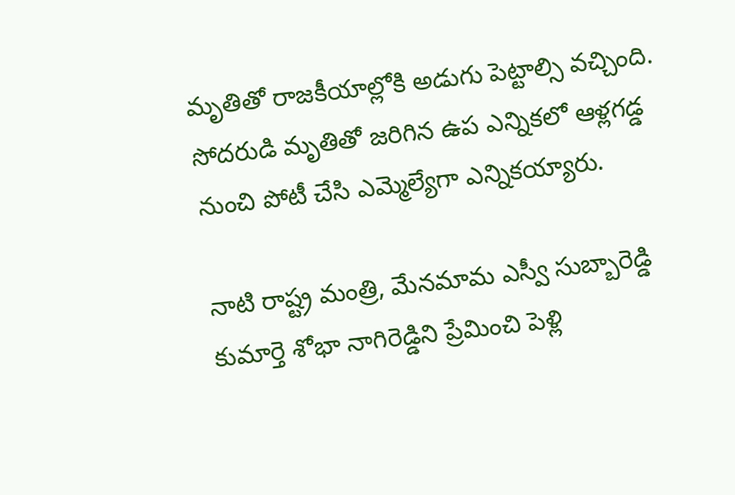మృతితో రాజకీయాల్లోకి అడుగు పెట్టాల్సి వచ్చింది. సోదరుడి మృతితో జరిగిన ఉప ఎన్నికలో ఆళ్లగడ్డ నుంచి పోటీ చేసి ఎమ్మెల్యేగా ఎన్నికయ్యారు.

నాటి రాష్ట్ర మంత్రి, మేనమామ ఎస్వీ సుబ్బారెడ్డి కుమార్తె శోభా నాగిరెడ్డిని ప్రేమించి పెళ్లి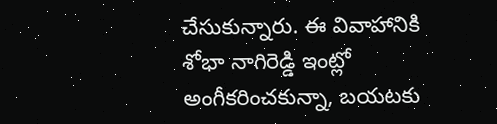చేసుకున్నారు. ఈ వివాహానికి శోభా నాగిరెడ్డి ఇంట్లో అంగీకరించకున్నా, బయటకు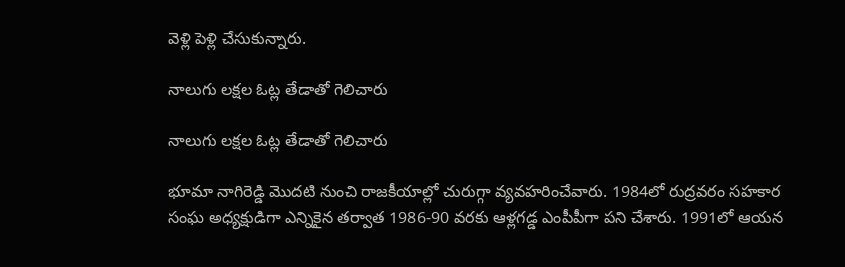వెళ్లి పెళ్లి చేసుకున్నారు.

నాలుగు లక్షల ఓట్ల తేడాతో గెలిచారు

నాలుగు లక్షల ఓట్ల తేడాతో గెలిచారు

భూమా నాగిరెడ్డి మొదటి నుంచి రాజకీయాల్లో చురుగ్గా వ్యవహరించేవారు. 1984లో రుద్రవరం సహకార సంఘ అధ్యక్షుడిగా ఎన్నికైన తర్వాత 1986-90 వరకు ఆళ్లగడ్డ ఎంపీపీగా పని చేశారు. 1991లో ఆయన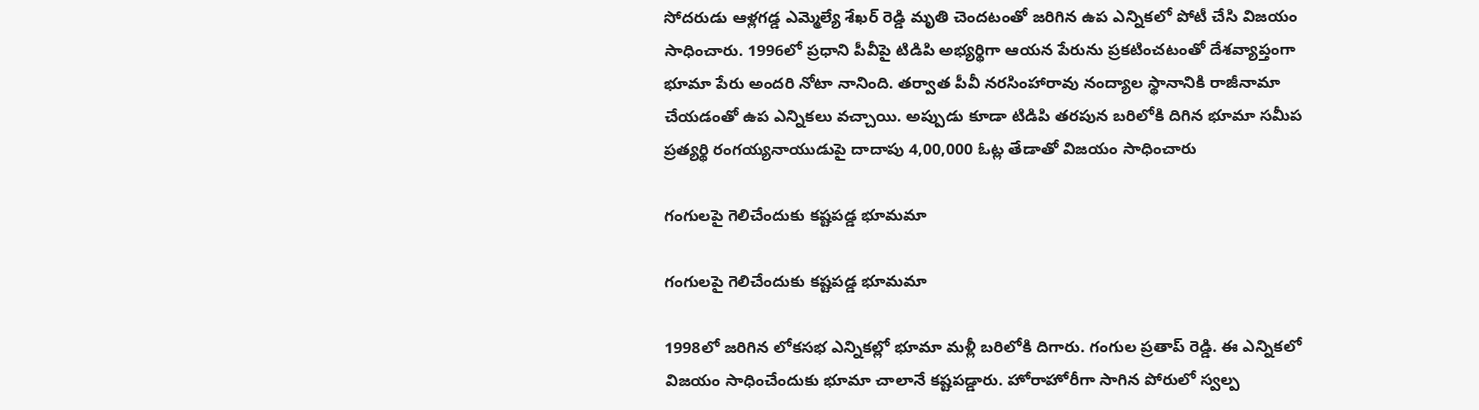సోదరుడు ఆళ్లగడ్డ ఎమ్మెల్యే శేఖర్ రెడ్డి మృతి చెందటంతో జరిగిన ఉప ఎన్నికలో పోటీ చేసి విజయం సాధించారు. 1996లో ప్రధాని పీవీపై టిడిపి అభ్యర్థిగా ఆయన పేరును ప్రకటించటంతో దేశవ్యాప్తంగా భూమా పేరు అందరి నోటా నానింది. తర్వాత పీవీ నరసింహారావు నంద్యాల స్థానానికి రాజీనామా చేయడంతో ఉప ఎన్నికలు వచ్చాయి. అప్పుడు కూడా టిడిపి తరపున బరిలోకి దిగిన భూమా సమీప ప్రత్యర్థి రంగయ్యనాయుడుపై దాదాపు 4,00,000 ఓట్ల తేడాతో విజయం సాధించారు

గంగులపై గెలిచేందుకు కష్టపడ్డ భూమమా

గంగులపై గెలిచేందుకు కష్టపడ్డ భూమమా

1998లో జరిగిన లోకసభ ఎన్నికల్లో భూమా మళ్లీ బరిలోకి దిగారు. గంగుల ప్రతాప్ రెడ్డి. ఈ ఎన్నికలో విజయం సాధించేందుకు భూమా చాలానే కష్టపడ్డారు. హోరాహోరీగా సాగిన పోరులో స్వల్ప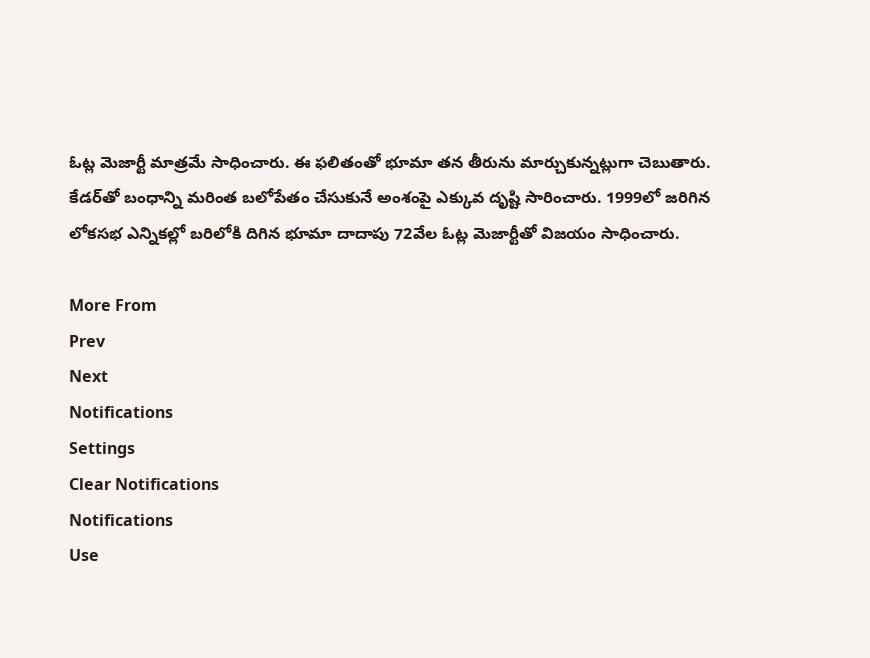ఓట్ల మెజార్టీ మాత్రమే సాధించారు. ఈ ఫలితంతో భూమా తన తీరును మార్చుకున్నట్లుగా చెబుతారు. కేడర్‌తో బంధాన్ని మరింత బలోపేతం చేసుకునే అంశంపై ఎక్కువ దృష్టి సారించారు. 1999లో జరిగిన లోకసభ ఎన్నికల్లో బరిలోకి దిగిన భూమా దాదాపు 72వేల ఓట్ల మెజార్టీతో విజయం సాధించారు.

More From
Prev
Next
Notifications
Settings
Clear Notifications
Notifications
Use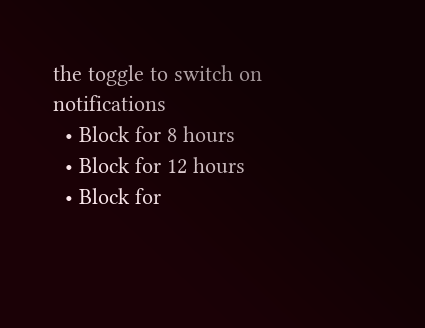the toggle to switch on notifications
  • Block for 8 hours
  • Block for 12 hours
  • Block for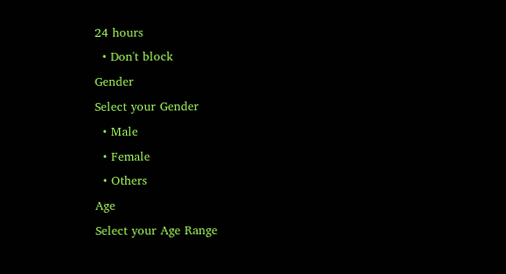24 hours
  • Don't block
Gender
Select your Gender
  • Male
  • Female
  • Others
Age
Select your Age Range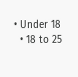• Under 18
  • 18 to 25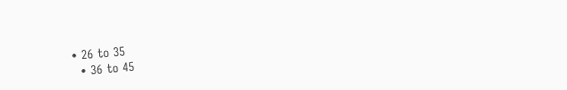• 26 to 35
  • 36 to 45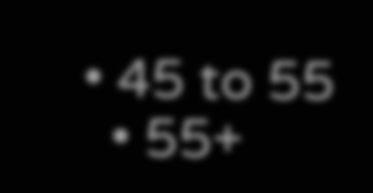• 45 to 55
  • 55+